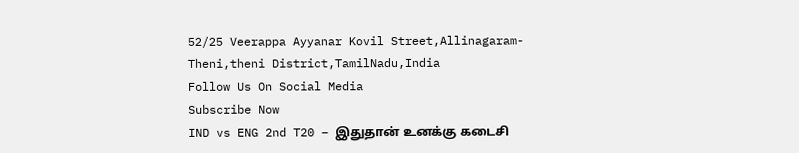52/25 Veerappa Ayyanar Kovil Street,Allinagaram-Theni,theni District,TamilNadu,India
Follow Us On Social Media
Subscribe Now
IND vs ENG 2nd T20 – இதுதான் உனக்கு கடைசி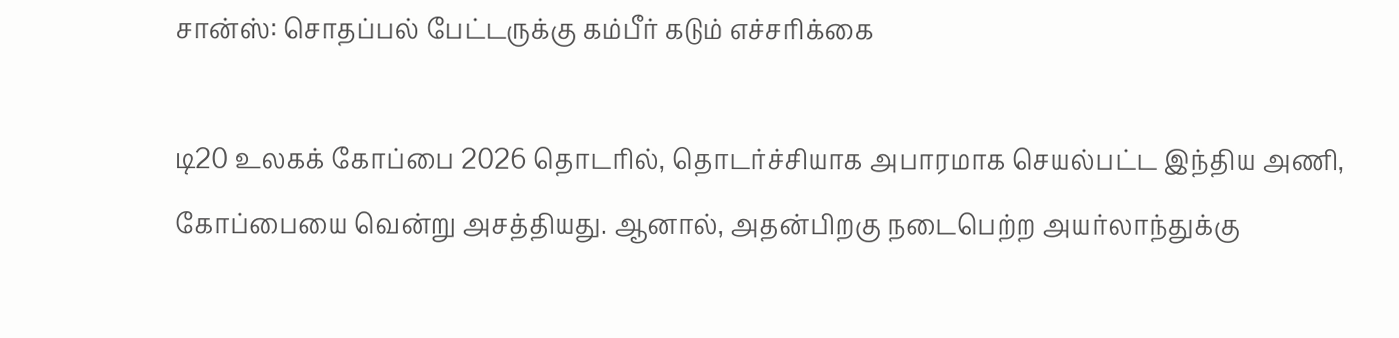சான்ஸ்: சொதப்பல் பேட்டருக்கு கம்பீர் கடும் எச்சரிக்கை

டி20 உலகக் கோப்பை 2026 தொடரில், தொடர்ச்சியாக அபாரமாக செயல்பட்ட இந்திய அணி, கோப்பையை வென்று அசத்தியது. ஆனால், அதன்பிறகு நடைபெற்ற அயர்லாந்துக்கு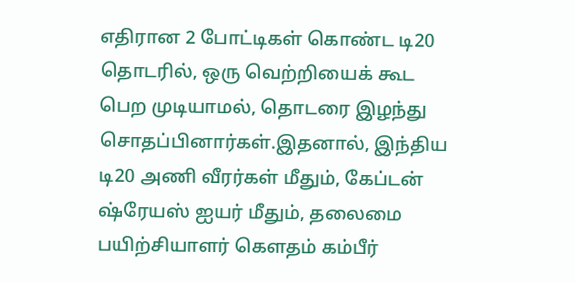எதிரான 2 போட்டிகள் கொண்ட டி20 தொடரில், ஒரு வெற்றியைக் கூட பெற முடியாமல், தொடரை இழந்து சொதப்பினார்கள்.இதனால், இந்திய டி20 அணி வீரர்கள் மீதும், கேப்டன் ஷ்ரேயஸ் ஐயர் மீதும், தலைமை பயிற்சியாளர் கௌதம் கம்பீர்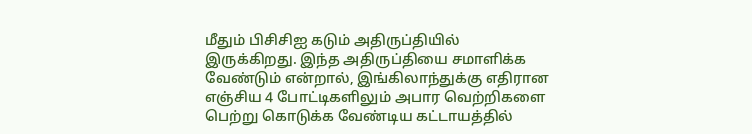மீதும் பிசிசிஐ கடும் அதிருப்தியில் இருக்கிறது. இந்த அதிருப்தியை சமாளிக்க வேண்டும் என்றால், இங்கிலாந்துக்கு எதிரான எஞ்சிய 4 போட்டிகளிலும் அபார வெற்றிகளை பெற்று கொடுக்க வேண்டிய கட்டாயத்தில்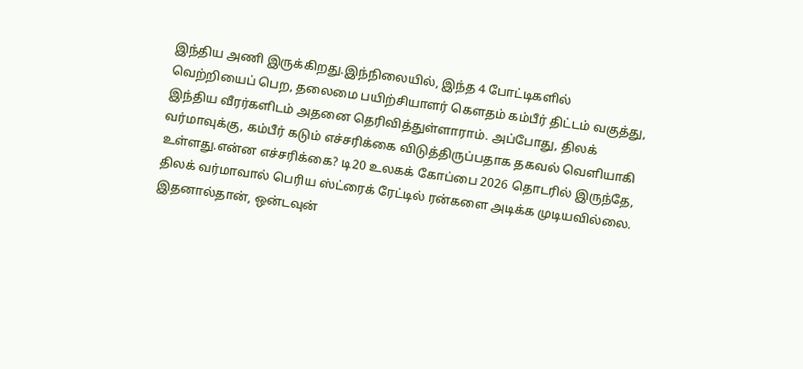இந்திய அணி இருக்கிறது.இந்நிலையில், இந்த 4 போட்டிகளில் வெற்றியைப் பெற, தலைமை பயிற்சியாளர் கௌதம் கம்பீர் திட்டம் வகுத்து, இந்திய வீரர்களிடம் அதனை தெரிவித்துள்ளாராம். அப்போது, திலக் வர்மாவுக்கு, கம்பீர் கடும் எச்சரிக்கை விடுத்திருப்பதாக தகவல் வெளியாகி உள்ளது.என்ன எச்சரிக்கை? டி20 உலகக் கோப்பை 2026 தொடரில் இருந்தே, திலக் வர்மாவால் பெரிய ஸ்ட்ரைக் ரேட்டில் ரன்களை அடிக்க முடியவில்லை. இதனால்தான், ஒன்டவுன்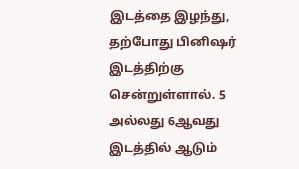இடத்தை இழந்து, தற்போது பினிஷர் இடத்திற்கு சென்றுள்ளால். 5 அல்லது 6ஆவது இடத்தில் ஆடும்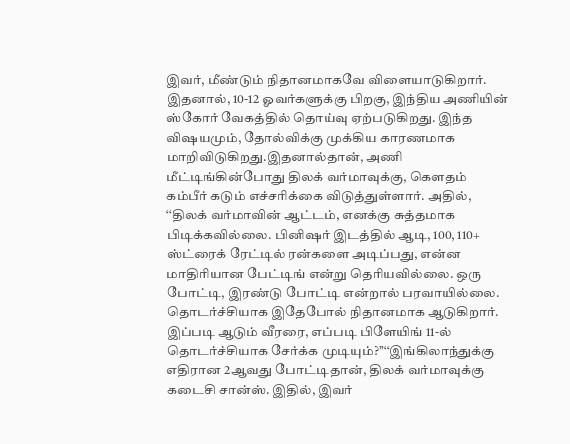இவர், மீண்டும் நிதானமாகவே விளையாடுகிறார். இதனால், 10-12 ஓவர்களுக்கு பிறகு, இந்திய அணியின் ஸ்கோர் வேகத்தில் தொய்வு ஏற்படுகிறது. இந்த விஷயமும், தோல்விக்கு முக்கிய காரணமாக மாறிவிடுகிறது.இதனால்தான், அணி மீட்டிங்கின்போது திலக் வர்மாவுக்கு, கௌதம் கம்பீர் கடும் எச்சரிக்கை விடுத்துள்ளார். அதில், ‘‘திலக் வர்மாவின் ஆட்டம், எனக்கு சுத்தமாக பிடிக்கவில்லை. பினிஷர் இடத்தில் ஆடி, 100, 110+ ஸ்ட்ரைக் ரேட்டில் ரன்களை அடிப்பது, என்ன மாதிரியான பேட்டிங் என்று தெரியவில்லை. ஒரு போட்டி, இரண்டு போட்டி என்றால் பரவாயில்லை. தொடர்ச்சியாக இதேபோல் நிதானமாக ஆடுகிறார். இப்படி ஆடும் வீரரை, எப்படி பிளேயிங் 11-ல் தொடர்ச்சியாக சேர்க்க முடியும்?’’‘‘இங்கிலாந்துக்கு எதிரான 2ஆவது போட்டிதான், திலக் வர்மாவுக்கு கடைசி சான்ஸ். இதில், இவர்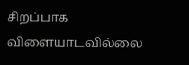சிறப்பாக விளையாடவில்லை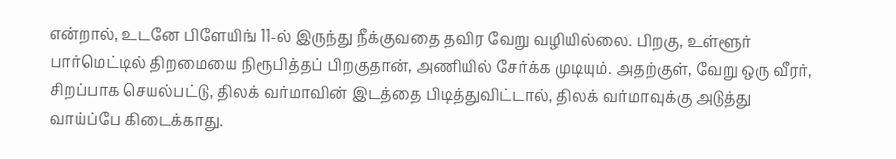என்றால், உடனே பிளேயிங் 11-ல் இருந்து நீக்குவதை தவிர வேறு வழியில்லை. பிறகு, உள்ளூர் பார்மெட்டில் திறமையை நிரூபித்தப் பிறகுதான், அணியில் சேர்க்க முடியும். அதற்குள், வேறு ஒரு வீரர், சிறப்பாக செயல்பட்டு, திலக் வர்மாவின் இடத்தை பிடித்துவிட்டால், திலக் வர்மாவுக்கு அடுத்து வாய்ப்பே கிடைக்காது.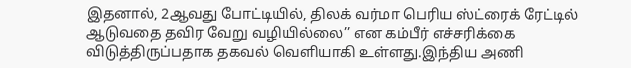இதனால், 2ஆவது போட்டியில், திலக் வர்மா பெரிய ஸ்ட்ரைக் ரேட்டில் ஆடுவதை தவிர வேறு வழியில்லை’’ என கம்பீர் எச்சரிக்கை விடுத்திருப்பதாக தகவல் வெளியாகி உள்ளது.இந்திய அணி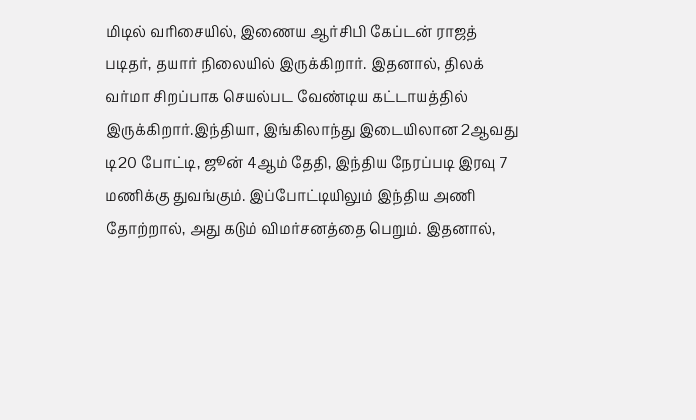மிடில் வரிசையில், இணைய ஆர்சிபி கேப்டன் ராஜத் படிதர், தயார் நிலையில் இருக்கிறார். இதனால், திலக் வர்மா சிறப்பாக செயல்பட வேண்டிய கட்டாயத்தில் இருக்கிறார்.இந்தியா, இங்கிலாந்து இடையிலான 2ஆவது டி20 போட்டி, ஜூன் 4ஆம் தேதி, இந்திய நேரப்படி இரவு 7 மணிக்கு துவங்கும். இப்போட்டியிலும் இந்திய அணி தோற்றால், அது கடும் விமர்சனத்தை பெறும். இதனால்,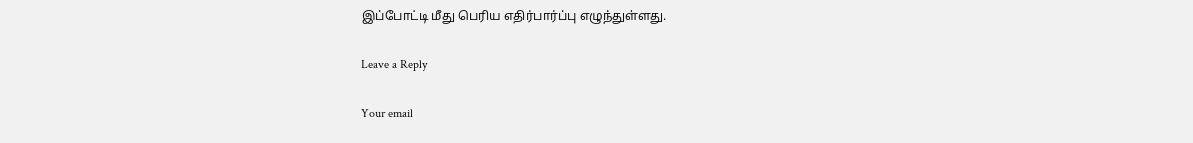இப்போட்டி மீது பெரிய எதிர்பார்ப்பு எழுந்துள்ளது.

Leave a Reply

Your email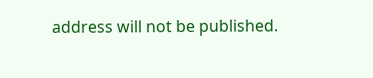address will not be published.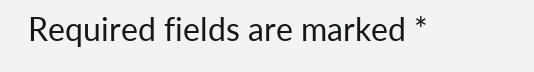Required fields are marked *